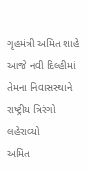ગૃહમંત્રી અમિત શાહે આજે નવી દિલ્હીમાં તેમના નિવાસસ્થાને રાષ્ટ્રીય ત્રિરંગો લહેરાવ્યો
અમિત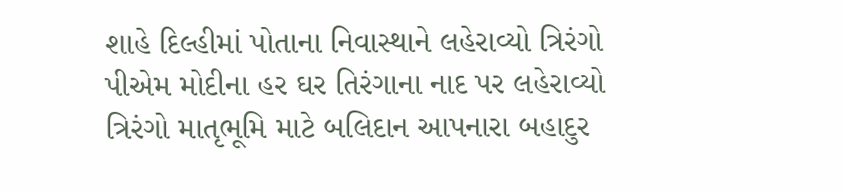શાહે દિલ્હીમાં પોતાના નિવાસ્થાને લહેરાવ્યો ત્રિરંગો પીએમ મોદીના હર ઘર તિરંગાના નાદ પર લહેરાવ્યો ત્રિરંગો માતૃભૂમિ માટે બલિદાન આપનારા બહાદુર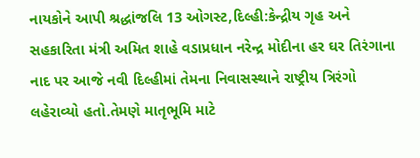નાયકોને આપી શ્રદ્ધાંજલિ 13 ઓગસ્ટ,દિલ્હી:કેન્દ્રીય ગૃહ અને સહકારિતા મંત્રી અમિત શાહે વડાપ્રધાન નરેન્દ્ર મોદીના હર ઘર તિરંગાના નાદ પર આજે નવી દિલ્હીમાં તેમના નિવાસસ્થાને રાષ્ટ્રીય ત્રિરંગો લહેરાવ્યો હતો.તેમણે માતૃભૂમિ માટે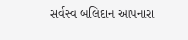સર્વસ્વ બલિદાન આપનારા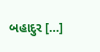બહાદુર […]